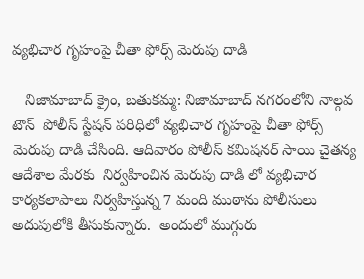వ్యభిచార గృహంపై చీతా ఫోర్స్ మెరుపు దాడి

   నిజామాబాద్ క్రైం, బతుకమ్మ: నిజామాబాద్ నగరంలోని నాల్గవ టౌన్  పోలీస్ స్టేషన్ పరిధిలో వ్యభిచార గృహంపై చీతా ఫోర్స్ మెరుపు దాడి చేసింది. ఆదివారం పోలీస్ కమిషనర్ సాయి చైతన్య ఆదేశాల మేరకు  నిర్వహించిన మెరుపు దాడి లో వ్యభిచార కార్యకలాపాలు నిర్వహిస్తున్న 7 మంది ముఠాను పోలీసులు అదుపులోకి తీసుకున్నారు.  అందులో ముగ్గురు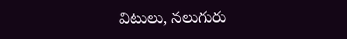విటులు, నలుగురు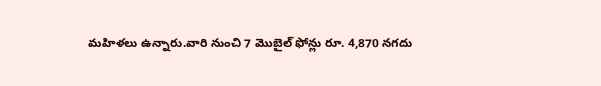మహిళలు ఉన్నారు.వారి నుంచి 7 మొబైల్ ఫోన్లు రూ. 4,870 నగదు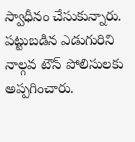స్వాధీనం చేసుకున్నారు. పట్టుబడిన ఎడుగురిని నాల్గవ టౌన్ పోలిసులకు అప్పగించారు.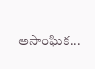అసాంఘిక...